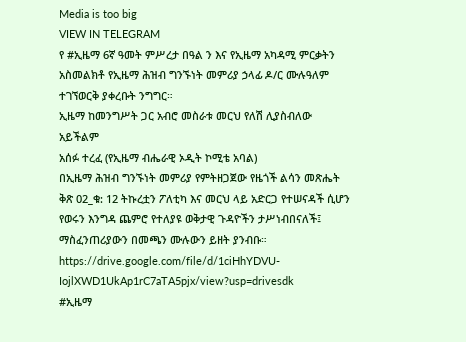Media is too big
VIEW IN TELEGRAM
የ #ኢዜማ 6ኛ ዓመት ምሥረታ በዓል ን እና የኢዜማ አካዳሚ ምርቃትን አስመልክቶ የኢዜማ ሕዝብ ግንኙነት መምሪያ ኃላፊ ዶ/ር ሙሉዓለም ተገኘወርቅ ያቀረቡት ንግግር።
ኢዜማ ከመንግሥት ጋር አብሮ መስራቱ መርህ የለሽ ሊያስብለው አይችልም
አሰፉ ተረፈ (የኢዜማ ብሔራዊ ኦዲት ኮሚቴ አባል)
በኢዜማ ሕዝብ ግንኙነት መምሪያ የምትዘጋጀው የዜጎች ልሳን መጽሔት ቅጽ 02_ቁ: 12 ትኩረቷን ፖለቲካ እና መርህ ላይ አድርጋ የተሠናዳች ሲሆን የወሩን እንግዳ ጨምሮ የተለያዩ ወቅታዊ ጉዳዮችን ታሥነብበናለች፤ ማስፈንጠሪያውን በመጫን ሙሉውን ይዘት ያንብቡ።
https://drive.google.com/file/d/1ciHhYDVU-IojlXWD1UkAp1rC7aTA5pjx/view?usp=drivesdk
#ኢዜማ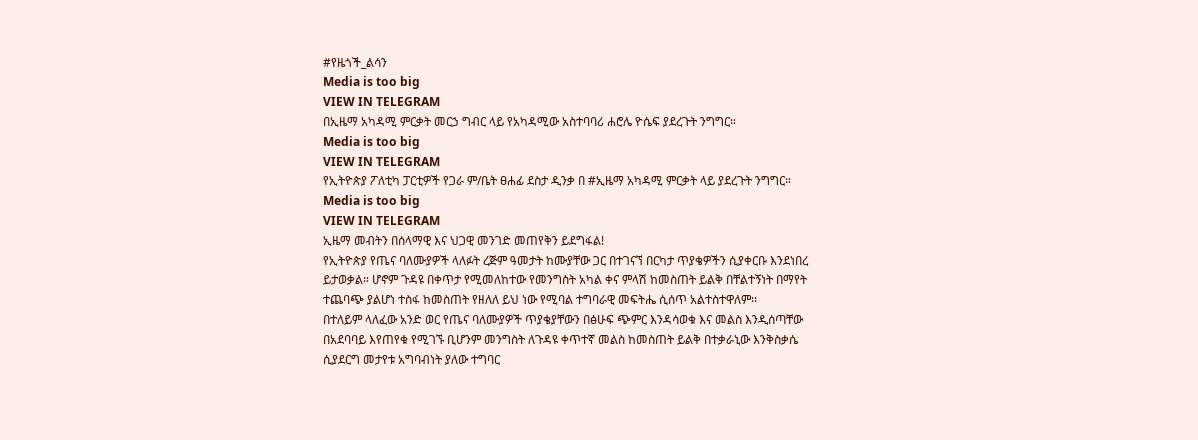#የዜጎች_ልሳን
Media is too big
VIEW IN TELEGRAM
በኢዜማ አካዳሚ ምርቃት መርኃ ግብር ላይ የአካዳሚው አስተባባሪ ሐሮሌ ዮሴፍ ያደረጉት ንግግር።
Media is too big
VIEW IN TELEGRAM
የኢትዮጵያ ፖለቲካ ፓርቲዎች የጋራ ም/ቤት ፀሐፊ ደስታ ዲንቃ በ #ኢዜማ አካዳሚ ምርቃት ላይ ያደረጉት ንግግር።
Media is too big
VIEW IN TELEGRAM
ኢዜማ መብትን በሰላማዊ እና ህጋዊ መንገድ መጠየቅን ይደግፋል!
የኢትዮጵያ የጤና ባለሙያዎች ላለፉት ረጅም ዓመታት ከሙያቸው ጋር በተገናኘ በርካታ ጥያቄዎችን ሲያቀርቡ እንደነበረ ይታወቃል። ሆኖም ጉዳዩ በቀጥታ የሚመለከተው የመንግስት አካል ቀና ምላሽ ከመስጠት ይልቅ በቸልተኝነት በማየት ተጨባጭ ያልሆነ ተስፋ ከመስጠት የዘለለ ይህ ነው የሚባል ተግባራዊ መፍትሔ ሲሰጥ አልተስተዋለም፡፡
በተለይም ላለፈው አንድ ወር የጤና ባለሙያዎች ጥያቄያቸውን በፅሁፍ ጭምር እንዳሳወቁ እና መልስ እንዲሰጣቸው በአደባባይ እየጠየቁ የሚገኙ ቢሆንም መንግስት ለጉዳዩ ቀጥተኛ መልስ ከመስጠት ይልቅ በተቃራኒው እንቅስቃሴ ሲያደርግ መታየቱ አግባብነት ያለው ተግባር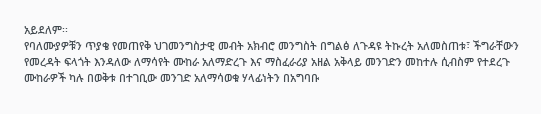አይደለም፡፡
የባለሙያዎቹን ጥያቄ የመጠየቅ ህገመንግስታዊ መብት አክብሮ መንግስት በግልፅ ለጉዳዩ ትኩረት አለመስጠቱ፣ ችግራቸውን የመረዳት ፍላጎት እንዳለው ለማሳየት ሙከራ አለማድረጉ እና ማስፈራሪያ አዘል አቅላይ መንገድን መከተሉ ሲብስም የተደረጉ ሙከራዎች ካሉ በወቅቱ በተገቢው መንገድ አለማሳወቁ ሃላፊነትን በአግባቡ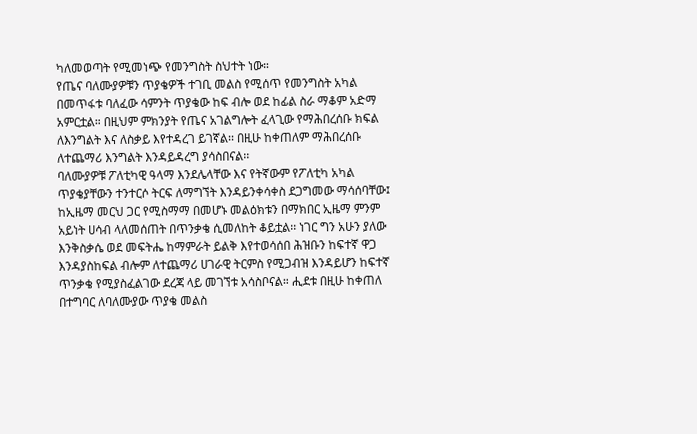ካለመወጣት የሚመነጭ የመንግስት ስህተት ነው።
የጤና ባለሙያዎቹን ጥያቄዎች ተገቢ መልስ የሚሰጥ የመንግስት አካል በመጥፋቱ ባለፈው ሳምንት ጥያቄው ከፍ ብሎ ወደ ከፊል ስራ ማቆም አድማ አምርቷል። በዚህም ምክንያት የጤና አገልግሎት ፈላጊው የማሕበረሰቡ ክፍል ለእንግልት እና ለስቃይ እየተዳረገ ይገኛል፡፡ በዚሁ ከቀጠለም ማሕበረሰቡ ለተጨማሪ እንግልት እንዳይዳረግ ያሳስበናል፡፡
ባለሙያዎቹ ፖለቲካዊ ዓላማ እንደሌላቸው እና የትኛውም የፖለቲካ አካል ጥያቄያቸውን ተንተርሶ ትርፍ ለማግኘት እንዳይንቀሳቀስ ደጋግመው ማሳሰባቸው፤ ከኢዜማ መርህ ጋር የሚስማማ በመሆኑ መልዕክቱን በማክበር ኢዜማ ምንም አይነት ሀሳብ ላለመሰጠት በጥንቃቄ ሲመለከት ቆይቷል፡፡ ነገር ግን አሁን ያለው እንቅስቃሴ ወደ መፍትሔ ከማምራት ይልቅ እየተወሳሰበ ሕዝቡን ከፍተኛ ዋጋ እንዳያስከፍል ብሎም ለተጨማሪ ሀገራዊ ትርምስ የሚጋብዝ እንዳይሆን ከፍተኛ ጥንቃቄ የሚያስፈልገው ደረጃ ላይ መገኘቱ አሳስቦናል። ሒደቱ በዚሁ ከቀጠለ በተግባር ለባለሙያው ጥያቄ መልስ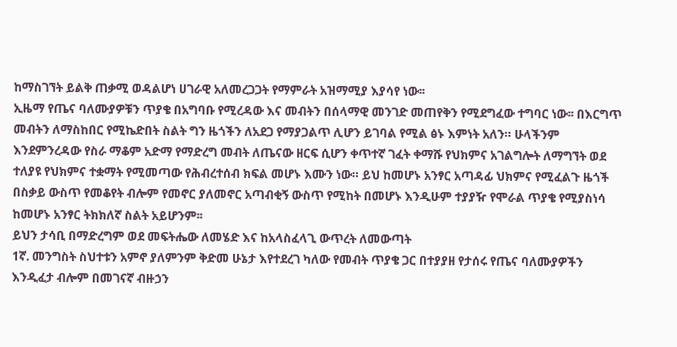ከማስገኘት ይልቅ ጠቃሚ ወዳልሆነ ሀገራዊ አለመረጋጋት የማምራት አዝማሚያ እያሳየ ነው፡፡
ኢዜማ የጤና ባለሙያዎቹን ጥያቄ በአግባቡ የሚረዳው እና መብትን በሰላማዊ መንገድ መጠየቅን የሚደግፈው ተግባር ነው፡፡ በእርግጥ መብትን ለማስከበር የሚኬድበት ስልት ግን ዜጎችን ለአደጋ የማያጋልጥ ሊሆን ይገባል የሚል ፅኑ እምነት አለን። ሁላችንም እንደምንረዳው የስራ ማቆም አድማ የማድረግ መብት ለጤናው ዘርፍ ሲሆን ቀጥተኛ ገፈት ቀማሹ የህክምና አገልግሎት ለማግኘት ወደ ተለያዩ የህክምና ተቋማት የሚመጣው የሕብረተሰብ ክፍል መሆኑ እሙን ነው። ይህ ከመሆኑ አንፃር አጣዳፊ ህክምና የሚፈልጉ ዜጎች በስቃይ ውስጥ የመቆየት ብሎም የመኖር ያለመኖር አጣብቂኝ ውስጥ የሚከት በመሆኑ እንዲሁም ተያያዥ የሞራል ጥያቄ የሚያስነሳ ከመሆኑ አንፃር ትክክለኛ ስልት አይሆንም፡፡
ይህን ታሳቢ በማድረግም ወደ መፍትሔው ለመሄድ እና ከአላስፈላጊ ውጥረት ለመውጣት
1ኛ. መንግስት ስህተቱን አምኖ ያለምንም ቅድመ ሁኔታ እየተደረገ ካለው የመብት ጥያቄ ጋር በተያያዘ የታሰሩ የጤና ባለሙያዎችን እንዲፈታ ብሎም በመገናኛ ብዙኃን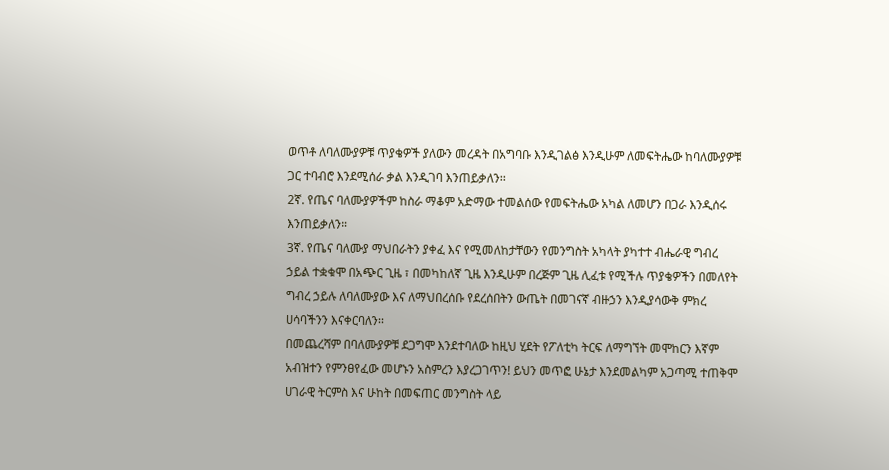ወጥቶ ለባለሙያዎቹ ጥያቄዎች ያለውን መረዳት በአግባቡ እንዲገልፅ እንዲሁም ለመፍትሔው ከባለሙያዎቹ ጋር ተባብሮ እንደሚሰራ ቃል እንዲገባ እንጠይቃለን፡፡
2ኛ. የጤና ባለሙያዎችም ከስራ ማቆም አድማው ተመልሰው የመፍትሔው አካል ለመሆን በጋራ እንዲሰሩ እንጠይቃለን።
3ኛ. የጤና ባለሙያ ማህበራትን ያቀፈ እና የሚመለከታቸውን የመንግስት አካላት ያካተተ ብሔራዊ ግብረ ኃይል ተቋቁሞ በአጭር ጊዜ ፣ በመካከለኛ ጊዜ እንዲሁም በረጅም ጊዜ ሊፈቱ የሚችሉ ጥያቄዎችን በመለየት ግብረ ኃይሉ ለባለሙያው እና ለማህበረሰቡ የደረሰበትን ውጤት በመገናኛ ብዙኃን እንዲያሳውቅ ምክረ ሀሳባችንን እናቀርባለን፡፡
በመጨረሻም በባለሙያዎቹ ደጋግሞ እንደተባለው ከዚህ ሂደት የፖለቲካ ትርፍ ለማግኘት መሞከርን እኛም አብዝተን የምንፀየፈው መሆኑን አስምረን እያረጋገጥን! ይህን መጥፎ ሁኔታ እንደመልካም አጋጣሚ ተጠቅሞ ሀገራዊ ትርምስ እና ሁከት በመፍጠር መንግስት ላይ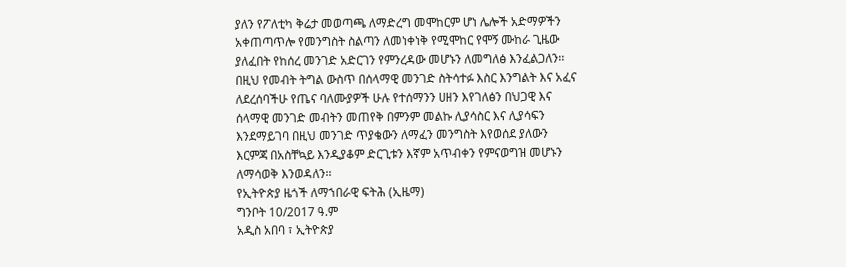ያለን የፖለቲካ ቅሬታ መወጣጫ ለማድረግ መሞከርም ሆነ ሌሎች አድማዎችን አቀጠጣጥሎ የመንግስት ስልጣን ለመነቀነቅ የሚሞከር የሞኝ ሙከራ ጊዜው ያለፈበት የከሰረ መንገድ አድርገን የምንረዳው መሆኑን ለመግለፅ እንፈልጋለን፡፡
በዚህ የመብት ትግል ውስጥ በሰላማዊ መንገድ ስትሳተፉ እስር እንግልት እና አፈና ለደረሰባችሁ የጤና ባለሙያዎች ሁሉ የተሰማንን ሀዘን እየገለፅን በህጋዊ እና ሰላማዊ መንገድ መብትን መጠየቅ በምንም መልኩ ሊያሳስር እና ሊያሳፍን እንደማይገባ በዚህ መንገድ ጥያቄውን ለማፈን መንግስት እየወሰደ ያለውን እርምጃ በአስቸኳይ እንዲያቆም ድርጊቱን እኛም አጥብቀን የምናወግዝ መሆኑን ለማሳወቅ እንወዳለን፡፡
የኢትዮጵያ ዜጎች ለማኀበራዊ ፍትሕ (ኢዜማ)
ግንቦት 10/2017 ዓ.ም
አዲስ አበባ ፣ ኢትዮጵያ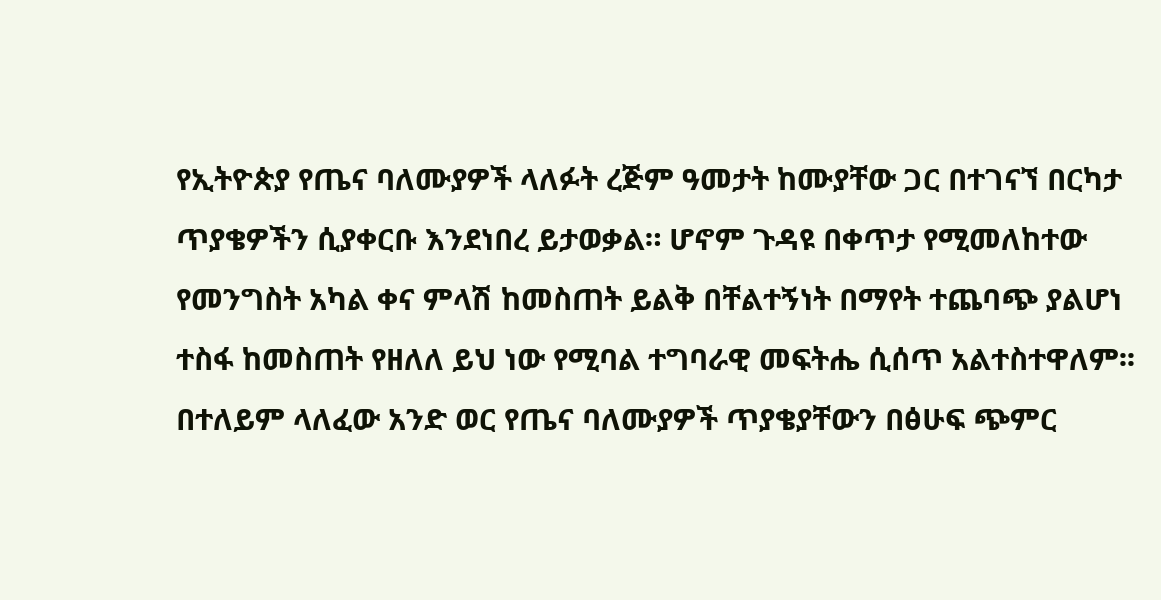የኢትዮጵያ የጤና ባለሙያዎች ላለፉት ረጅም ዓመታት ከሙያቸው ጋር በተገናኘ በርካታ ጥያቄዎችን ሲያቀርቡ እንደነበረ ይታወቃል። ሆኖም ጉዳዩ በቀጥታ የሚመለከተው የመንግስት አካል ቀና ምላሽ ከመስጠት ይልቅ በቸልተኝነት በማየት ተጨባጭ ያልሆነ ተስፋ ከመስጠት የዘለለ ይህ ነው የሚባል ተግባራዊ መፍትሔ ሲሰጥ አልተስተዋለም፡፡
በተለይም ላለፈው አንድ ወር የጤና ባለሙያዎች ጥያቄያቸውን በፅሁፍ ጭምር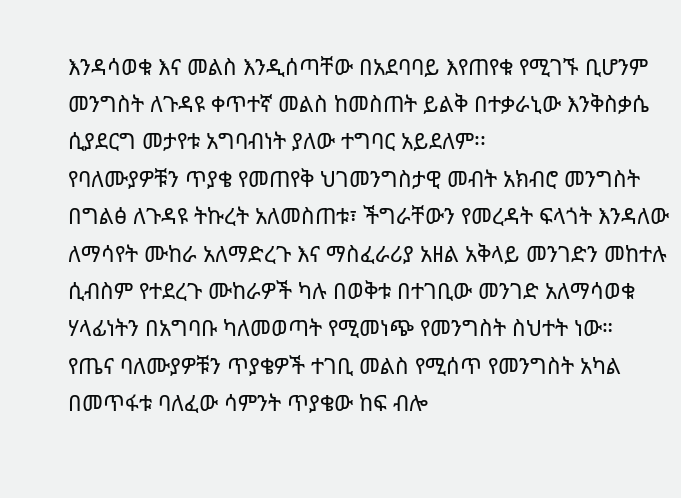እንዳሳወቁ እና መልስ እንዲሰጣቸው በአደባባይ እየጠየቁ የሚገኙ ቢሆንም መንግስት ለጉዳዩ ቀጥተኛ መልስ ከመስጠት ይልቅ በተቃራኒው እንቅስቃሴ ሲያደርግ መታየቱ አግባብነት ያለው ተግባር አይደለም፡፡
የባለሙያዎቹን ጥያቄ የመጠየቅ ህገመንግስታዊ መብት አክብሮ መንግስት በግልፅ ለጉዳዩ ትኩረት አለመስጠቱ፣ ችግራቸውን የመረዳት ፍላጎት እንዳለው ለማሳየት ሙከራ አለማድረጉ እና ማስፈራሪያ አዘል አቅላይ መንገድን መከተሉ ሲብስም የተደረጉ ሙከራዎች ካሉ በወቅቱ በተገቢው መንገድ አለማሳወቁ ሃላፊነትን በአግባቡ ካለመወጣት የሚመነጭ የመንግስት ስህተት ነው።
የጤና ባለሙያዎቹን ጥያቄዎች ተገቢ መልስ የሚሰጥ የመንግስት አካል በመጥፋቱ ባለፈው ሳምንት ጥያቄው ከፍ ብሎ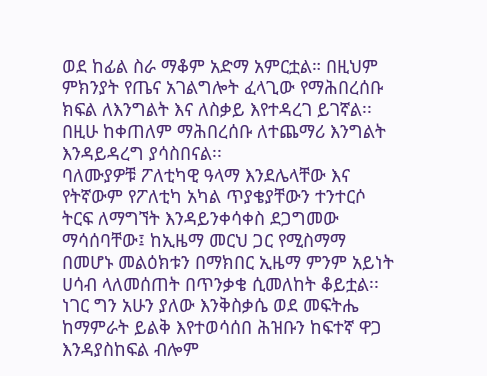ወደ ከፊል ስራ ማቆም አድማ አምርቷል። በዚህም ምክንያት የጤና አገልግሎት ፈላጊው የማሕበረሰቡ ክፍል ለእንግልት እና ለስቃይ እየተዳረገ ይገኛል፡፡ በዚሁ ከቀጠለም ማሕበረሰቡ ለተጨማሪ እንግልት እንዳይዳረግ ያሳስበናል፡፡
ባለሙያዎቹ ፖለቲካዊ ዓላማ እንደሌላቸው እና የትኛውም የፖለቲካ አካል ጥያቄያቸውን ተንተርሶ ትርፍ ለማግኘት እንዳይንቀሳቀስ ደጋግመው ማሳሰባቸው፤ ከኢዜማ መርህ ጋር የሚስማማ በመሆኑ መልዕክቱን በማክበር ኢዜማ ምንም አይነት ሀሳብ ላለመሰጠት በጥንቃቄ ሲመለከት ቆይቷል፡፡ ነገር ግን አሁን ያለው እንቅስቃሴ ወደ መፍትሔ ከማምራት ይልቅ እየተወሳሰበ ሕዝቡን ከፍተኛ ዋጋ እንዳያስከፍል ብሎም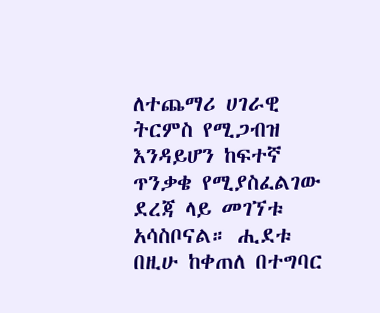ለተጨማሪ ሀገራዊ ትርምስ የሚጋብዝ እንዳይሆን ከፍተኛ ጥንቃቄ የሚያስፈልገው ደረጃ ላይ መገኘቱ አሳስቦናል። ሒደቱ በዚሁ ከቀጠለ በተግባር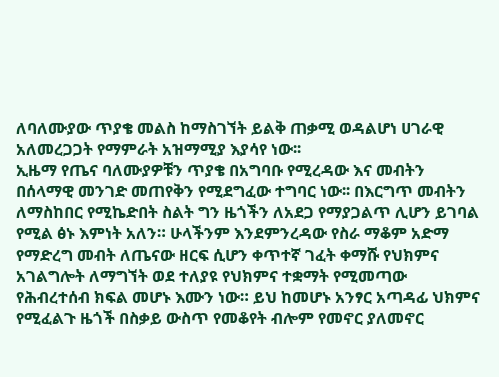ለባለሙያው ጥያቄ መልስ ከማስገኘት ይልቅ ጠቃሚ ወዳልሆነ ሀገራዊ አለመረጋጋት የማምራት አዝማሚያ እያሳየ ነው፡፡
ኢዜማ የጤና ባለሙያዎቹን ጥያቄ በአግባቡ የሚረዳው እና መብትን በሰላማዊ መንገድ መጠየቅን የሚደግፈው ተግባር ነው፡፡ በእርግጥ መብትን ለማስከበር የሚኬድበት ስልት ግን ዜጎችን ለአደጋ የማያጋልጥ ሊሆን ይገባል የሚል ፅኑ እምነት አለን። ሁላችንም እንደምንረዳው የስራ ማቆም አድማ የማድረግ መብት ለጤናው ዘርፍ ሲሆን ቀጥተኛ ገፈት ቀማሹ የህክምና አገልግሎት ለማግኘት ወደ ተለያዩ የህክምና ተቋማት የሚመጣው የሕብረተሰብ ክፍል መሆኑ እሙን ነው። ይህ ከመሆኑ አንፃር አጣዳፊ ህክምና የሚፈልጉ ዜጎች በስቃይ ውስጥ የመቆየት ብሎም የመኖር ያለመኖር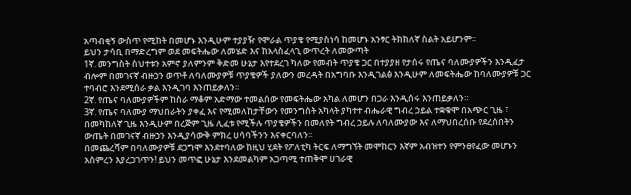አጣብቂኝ ውስጥ የሚከት በመሆኑ እንዲሁም ተያያዥ የሞራል ጥያቄ የሚያስነሳ ከመሆኑ አንፃር ትክክለኛ ስልት አይሆንም፡፡
ይህን ታሳቢ በማድረግም ወደ መፍትሔው ለመሄድ እና ከአላስፈላጊ ውጥረት ለመውጣት
1ኛ. መንግስት ስህተቱን አምኖ ያለምንም ቅድመ ሁኔታ እየተደረገ ካለው የመብት ጥያቄ ጋር በተያያዘ የታሰሩ የጤና ባለሙያዎችን እንዲፈታ ብሎም በመገናኛ ብዙኃን ወጥቶ ለባለሙያዎቹ ጥያቄዎች ያለውን መረዳት በአግባቡ እንዲገልፅ እንዲሁም ለመፍትሔው ከባለሙያዎቹ ጋር ተባብሮ እንደሚሰራ ቃል እንዲገባ እንጠይቃለን፡፡
2ኛ. የጤና ባለሙያዎችም ከስራ ማቆም አድማው ተመልሰው የመፍትሔው አካል ለመሆን በጋራ እንዲሰሩ እንጠይቃለን።
3ኛ. የጤና ባለሙያ ማህበራትን ያቀፈ እና የሚመለከታቸውን የመንግስት አካላት ያካተተ ብሔራዊ ግብረ ኃይል ተቋቁሞ በአጭር ጊዜ ፣ በመካከለኛ ጊዜ እንዲሁም በረጅም ጊዜ ሊፈቱ የሚችሉ ጥያቄዎችን በመለየት ግብረ ኃይሉ ለባለሙያው እና ለማህበረሰቡ የደረሰበትን ውጤት በመገናኛ ብዙኃን እንዲያሳውቅ ምክረ ሀሳባችንን እናቀርባለን፡፡
በመጨረሻም በባለሙያዎቹ ደጋግሞ እንደተባለው ከዚህ ሂደት የፖለቲካ ትርፍ ለማግኘት መሞከርን እኛም አብዝተን የምንፀየፈው መሆኑን አስምረን እያረጋገጥን! ይህን መጥፎ ሁኔታ እንደመልካም አጋጣሚ ተጠቅሞ ሀገራዊ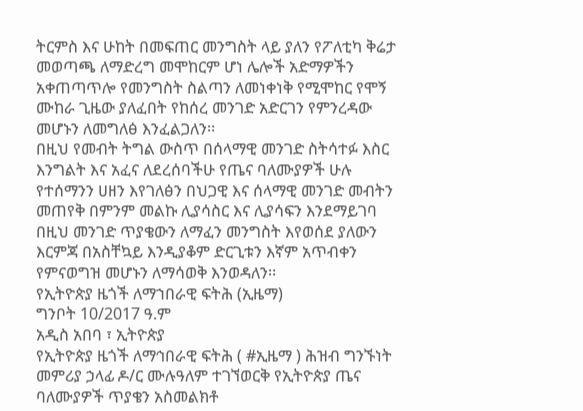ትርምስ እና ሁከት በመፍጠር መንግስት ላይ ያለን የፖለቲካ ቅሬታ መወጣጫ ለማድረግ መሞከርም ሆነ ሌሎች አድማዎችን አቀጠጣጥሎ የመንግስት ስልጣን ለመነቀነቅ የሚሞከር የሞኝ ሙከራ ጊዜው ያለፈበት የከሰረ መንገድ አድርገን የምንረዳው መሆኑን ለመግለፅ እንፈልጋለን፡፡
በዚህ የመብት ትግል ውስጥ በሰላማዊ መንገድ ስትሳተፉ እስር እንግልት እና አፈና ለደረሰባችሁ የጤና ባለሙያዎች ሁሉ የተሰማንን ሀዘን እየገለፅን በህጋዊ እና ሰላማዊ መንገድ መብትን መጠየቅ በምንም መልኩ ሊያሳስር እና ሊያሳፍን እንደማይገባ በዚህ መንገድ ጥያቄውን ለማፈን መንግስት እየወሰደ ያለውን እርምጃ በአስቸኳይ እንዲያቆም ድርጊቱን እኛም አጥብቀን የምናወግዝ መሆኑን ለማሳወቅ እንወዳለን፡፡
የኢትዮጵያ ዜጎች ለማኀበራዊ ፍትሕ (ኢዜማ)
ግንቦት 10/2017 ዓ.ም
አዲስ አበባ ፣ ኢትዮጵያ
የኢትዮጵያ ዜጎች ለማኅበራዊ ፍትሕ ( #ኢዜማ ) ሕዝብ ግንኙነት መምሪያ ኃላፊ ዶ/ር ሙሉዓለም ተገኘወርቅ የኢትዮጵያ ጤና ባለሙያዎች ጥያቄን አስመልክቶ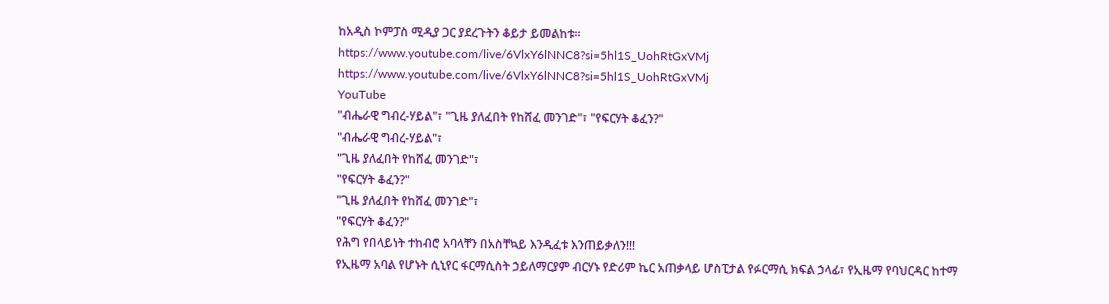ከአዲስ ኮምፓስ ሚዲያ ጋር ያደረጉትን ቆይታ ይመልከቱ።
https://www.youtube.com/live/6VlxY6lNNC8?si=5hl1S_UohRtGxVMj
https://www.youtube.com/live/6VlxY6lNNC8?si=5hl1S_UohRtGxVMj
YouTube
"ብሔራዊ ግብረ-ሃይል"፣ "ጊዜ ያለፈበት የከሸፈ መንገድ"፣ "የፍርሃት ቆፈን?"
"ብሔራዊ ግብረ-ሃይል"፣
"ጊዜ ያለፈበት የከሸፈ መንገድ"፣
"የፍርሃት ቆፈን?"
"ጊዜ ያለፈበት የከሸፈ መንገድ"፣
"የፍርሃት ቆፈን?"
የሕግ የበላይነት ተከብሮ አባላቸን በአስቸኳይ እንዲፈቱ እንጠይቃለን!!!
የኢዜማ አባል የሆኑት ሲኒየር ፋርማሲስት ኃይለማርያም ብርሃኑ የድሪም ኬር አጠቃላይ ሆስፒታል የፉርማሲ ክፍል ኃላፊ፣ የኢዜማ የባህርዳር ከተማ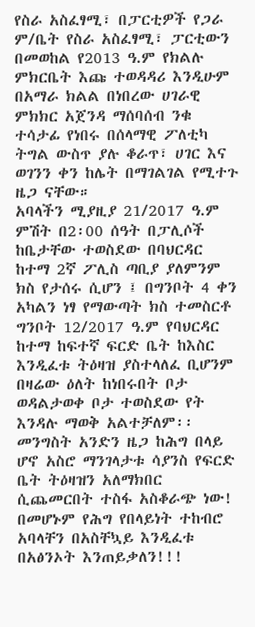የስራ አስፈፃሚ፣ በፓርቲዎች የጋራ ም/ቤት የስራ አስፈፃሚ፣ ፓርቲውን በመወከል የ2013 ዓ.ም የክልሉ ምክርቤት እጩ ተወዳዳሪ እንዲሁም በአማራ ክልል በነበረው ሀገራዊ ምክክር አጀንዳ ማሰባሰብ ንቁ ተሳታፊ የነበሩ በሰላማዊ ፖለቲካ ትግል ውስጥ ያሉ ቆራጥ፣ ሀገር እና ወገንን ቀን ከሌት በማገልገል የሚተጉ ዜጋ ናቸው።
አባላችን ሚያዚያ 21/2017 ዓ.ም ምሽት በ2፡00 ሰዓት በፓሊሶች ከቤታቸው ተወስደው በባህርዳር ከተማ 2ኛ ፖሊስ ጣቢያ ያለምንም ክስ የታሰሩ ሲሆን ፤ በግንቦት 4 ቀን አካልን ነፃ የማውጣት ክስ ተመስርቶ ግንቦት 12/2017 ዓ.ም የባህርዳር ከተማ ከፍተኛ ፍርድ ቤት ከእስር እንዲፈቱ ትዕዛዝ ያስተላለፈ ቢሆንም በዛሬው ዕለት ከነበሩበት ቦታ ወዳልታወቀ ቦታ ተወስደው የት እንዳሉ ማወቅ አልተቻለም፡፡
መንግስት አንድን ዜጋ ከሕግ በላይ ሆኖ አስሮ ማንገላታቱ ሳያንስ የፍርድ ቤት ትዕዛዝን አለማክበር ሲጨመርበት ተስፋ አስቆራጭ ነው! በመሆኑም የሕግ የበላይነት ተከብሮ አባላቸን በአስቸኳይ እንዲፈቱ በአፅንኦት እንጠይቃለን!!!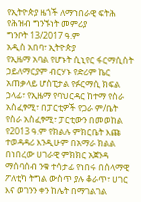የኢትዮጵያ ዜጎች ለማኀበራዊ ፍትሕ
የሕዝብ ግንኙነት መምሪያ
ግንቦት 13/2017 ዓ.ም
አዲስ አበባ፣ ኢትዮጵያ
የኢዜማ አባል የሆኑት ሲኒየር ፋርማሲስት ኃይለማርያም ብርሃኑ የድሪም ኬር አጠቃላይ ሆስፒታል የፉርማሲ ክፍል ኃላፊ፣ የኢዜማ የባህርዳር ከተማ የስራ አስፈፃሚ፣ በፓርቲዎች የጋራ ም/ቤት የስራ አስፈፃሚ፣ ፓርቲውን በመወከል የ2013 ዓ.ም የክልሉ ምክርቤት እጩ ተወዳዳሪ እንዲሁም በአማራ ክልል በነበረው ሀገራዊ ምክክር አጀንዳ ማሰባሰብ ንቁ ተሳታፊ የነበሩ በሰላማዊ ፖለቲካ ትግል ውስጥ ያሉ ቆራጥ፣ ሀገር እና ወገንን ቀን ከሌት በማገልገል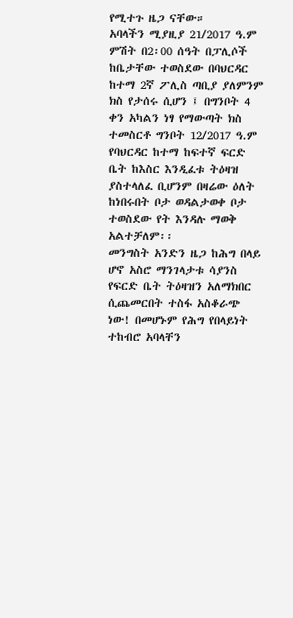የሚተጉ ዜጋ ናቸው።
አባላችን ሚያዚያ 21/2017 ዓ.ም ምሽት በ2፡00 ሰዓት በፓሊሶች ከቤታቸው ተወስደው በባህርዳር ከተማ 2ኛ ፖሊስ ጣቢያ ያለምንም ክስ የታሰሩ ሲሆን ፤ በግንቦት 4 ቀን አካልን ነፃ የማውጣት ክስ ተመስርቶ ግንቦት 12/2017 ዓ.ም የባህርዳር ከተማ ከፍተኛ ፍርድ ቤት ከእስር እንዲፈቱ ትዕዛዝ ያስተላለፈ ቢሆንም በዛሬው ዕለት ከነበሩበት ቦታ ወዳልታወቀ ቦታ ተወስደው የት እንዳሉ ማወቅ አልተቻለም፡፡
መንግስት አንድን ዜጋ ከሕግ በላይ ሆኖ አስሮ ማንገላታቱ ሳያንስ የፍርድ ቤት ትዕዛዝን አለማክበር ሲጨመርበት ተስፋ አስቆራጭ ነው! በመሆኑም የሕግ የበላይነት ተከብሮ አባላቸን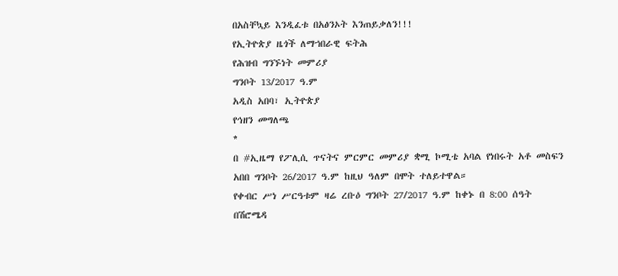በአስቸኳይ እንዲፈቱ በአፅንኦት እንጠይቃለን!!!
የኢትዮጵያ ዜጎች ለማኀበራዊ ፍትሕ
የሕዝብ ግንኙነት መምሪያ
ግንቦት 13/2017 ዓ.ም
አዲስ አበባ፣ ኢትዮጵያ
የኅዘን መግለጫ
*
በ #ኢዜማ የፖሊሲ ጥናትና ምርምር መምሪያ ቋሚ ኮሚቴ አባል የነበሩት አቶ መስፍን አበበ ግንቦት 26/2017 ዓ.ም ከዚህ ዓለም በሞት ተለይተዋል።
የቀብር ሥነ ሥርዓቱም ዛሬ ረቡዕ ግንቦት 27/2017 ዓ.ም ከቀኑ በ 8:00 ሰዓት በሽሮሜዳ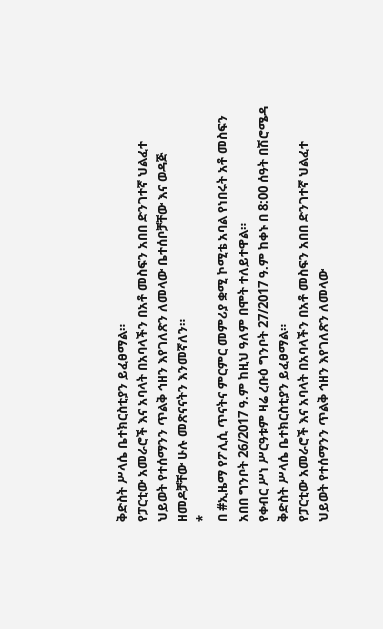ቅድስት ሥላሴ ቤተክርስቲያን ይፈፀማል።
የፓርቲው አመራሮች እና አባላት በአባላችን በአቶ መስፍን አበበ ድንገተኛ ህልፈተ ህይወት የተሰማንን ጥልቅ ኅዘን እየገለጽን ለመላው ቤተሰቦቻቸው እና ወዳጅ ዘመዶቻቸው ሁሉ መጽናናትን እንመኛለን።
*
በ #ኢዜማ የፖሊሲ ጥናትና ምርምር መምሪያ ቋሚ ኮሚቴ አባል የነበሩት አቶ መስፍን አበበ ግንቦት 26/2017 ዓ.ም ከዚህ ዓለም በሞት ተለይተዋል።
የቀብር ሥነ ሥርዓቱም ዛሬ ረቡዕ ግንቦት 27/2017 ዓ.ም ከቀኑ በ 8:00 ሰዓት በሽሮሜዳ ቅድስት ሥላሴ ቤተክርስቲያን ይፈፀማል።
የፓርቲው አመራሮች እና አባላት በአባላችን በአቶ መስፍን አበበ ድንገተኛ ህልፈተ ህይወት የተሰማንን ጥልቅ ኅዘን እየገለጽን ለመላው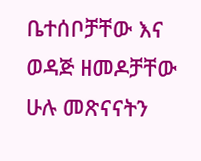ቤተሰቦቻቸው እና ወዳጅ ዘመዶቻቸው ሁሉ መጽናናትን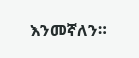እንመኛለን።